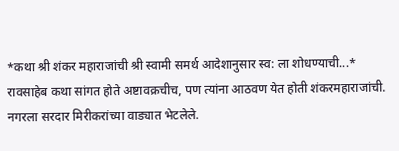*कथा श्री शंकर महाराजांची श्री स्वामी समर्थ आदेशानुसार स्व: ला शोधण्याची...*
रावसाहेब कथा सांगत होते अष्टावक्रचीच, पण त्यांना आठवण येत होती शंकरमहाराजांची. नगरला सरदार मिरीकरांच्या वाड्यात भेटलेले.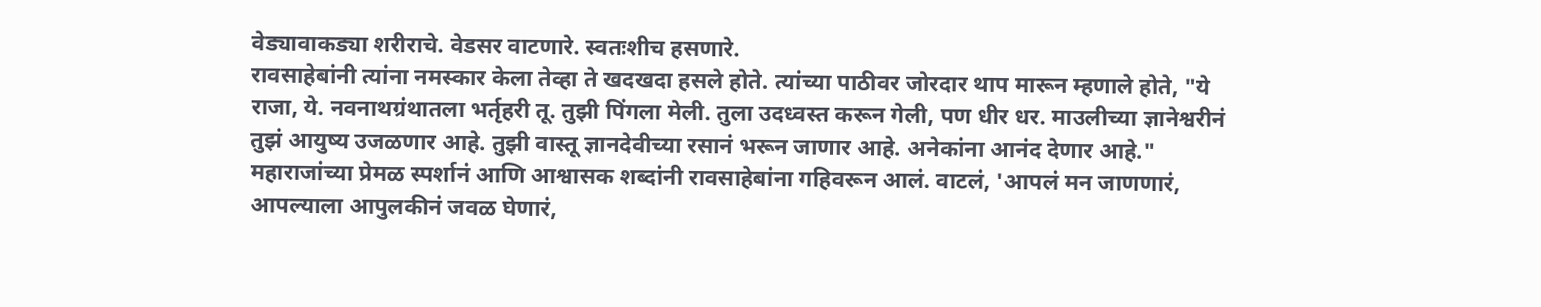वेड्यावाकड्या शरीराचे. वेडसर वाटणारे. स्वतःशीच हसणारे.
रावसाहेबांनी त्यांना नमस्कार केला तेव्हा ते खदखदा हसले होते. त्यांच्या पाठीवर जोरदार थाप मारून म्हणाले होते, "ये राजा, ये. नवनाथग्रंथातला भर्तृहरी तू. तुझी पिंगला मेली. तुला उदध्वस्त करून गेली, पण धीर धर. माउलीच्या ज्ञानेश्वरीनं तुझं आयुष्य उजळणार आहे. तुझी वास्तू ज्ञानदेवीच्या रसानं भरून जाणार आहे. अनेकांना आनंद देणार आहे."
महाराजांच्या प्रेमळ स्पर्शानं आणि आश्वासक शब्दांनी रावसाहेबांना गहिवरून आलं. वाटलं, 'आपलं मन जाणणारं, आपल्याला आपुलकीनं जवळ घेणारं,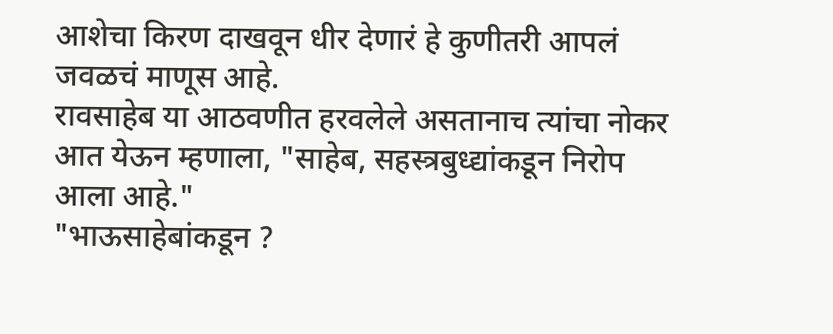आशेचा किरण दाखवून धीर देणारं हे कुणीतरी आपलं जवळचं माणूस आहे.
रावसाहेब या आठवणीत हरवलेले असतानाच त्यांचा नोकर आत येऊन म्हणाला, "साहेब, सहस्त्रबुध्द्यांकडून निरोप आला आहे."
"भाऊसाहेबांकडून ?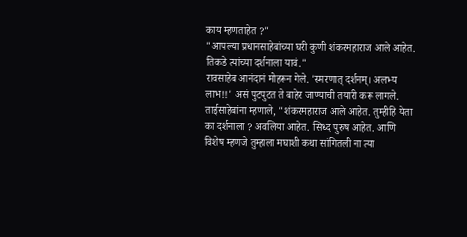काय म्हणताहेत ?"
"आपल्या प्रधानसाहेबांच्या घरी कुणी शंकरमहाराज आले आहेत. तिकडे त्यांच्या दर्शनाला यावं."
रावसाहेब आनंदानं मोहरून गेले. 'स्मरणात् दर्शनम्। अलभ्य लाभ!!' असं पुटपुटत ते बाहेर जाण्याची तयारी करू लागले. ताईसाहेबांना म्हणाले, "शंकरमहाराज आले आहेत. तुम्हीहि येता का दर्शनाला ? अवलिया आहेत. सिध्द पुरुष आहेत. आणि विशेष म्हणजे तुम्हाला मघाशी कथा सांगितली ना त्या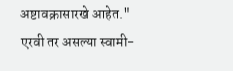अष्टावक्रासारखे आहेत."
एरवी तर असल्या स्वामी-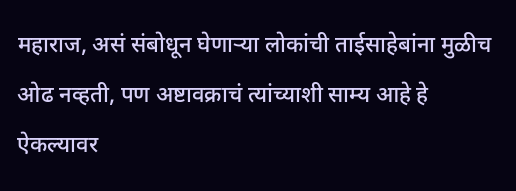महाराज, असं संबोधून घेणाऱ्या लोकांची ताईसाहेबांना मुळीच ओढ नव्हती, पण अष्टावक्राचं त्यांच्याशी साम्य आहे हे ऐकल्यावर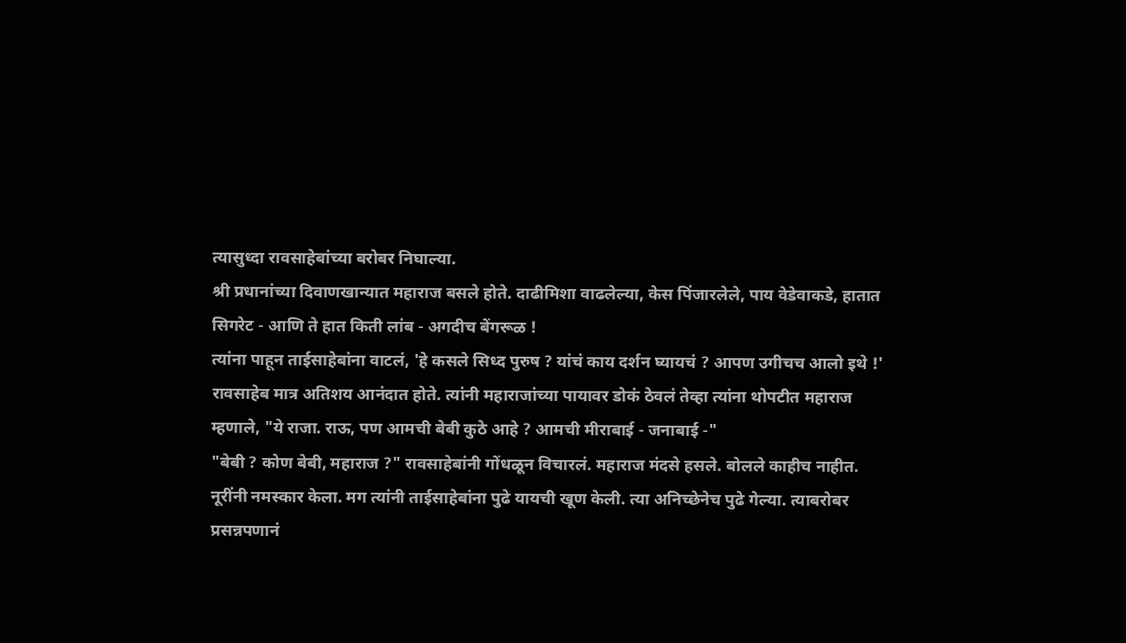त्यासुध्दा रावसाहेबांच्या बरोबर निघाल्या.
श्री प्रधानांच्या दिवाणखान्यात महाराज बसले होते. दाढीमिशा वाढलेल्या, केस पिंजारलेले, पाय वेडेवाकडे, हातात सिगरेट - आणि ते हात किती लांब - अगदीच बेंगरूळ !
त्यांना पाहून ताईसाहेबांना वाटलं, 'हे कसले सिध्द पुरुष ? यांचं काय दर्शन घ्यायचं ? आपण उगीचच आलो इथे !'
रावसाहेब मात्र अतिशय आनंदात होते. त्यांनी महाराजांच्या पायावर डोकं ठेवलं तेव्हा त्यांना थोपटीत महाराज म्हणाले, "ये राजा. राऊ, पण आमची बेबी कुठे आहे ? आमची मीराबाई - जनाबाई -"
"बेबी ? कोण बेबी, महाराज ?" रावसाहेबांनी गोंधळून विचारलं. महाराज मंदसे हसले. बोलले काहीच नाहीत.
नूरींनी नमस्कार केला. मग त्यांनी ताईसाहेबांना पुढे यायची खूण केली. त्या अनिच्छेनेच पुढे गेल्या. त्याबरोबर प्रसन्नपणानं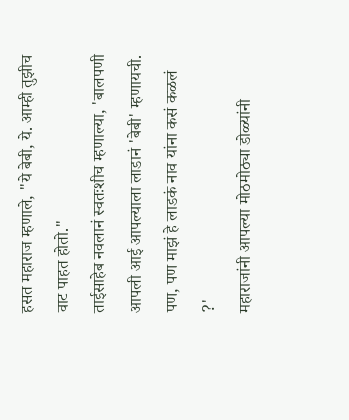हसत महाराज म्हणाले, "ये बेबी, ये. आम्ही तुझीच वाट पाहत होतो."
ताईसाहेब नवलानं स्वतःशीच म्हणाल्या, 'बालपणी आपली आई आपल्याला लाडानं 'बेबी' म्हणायची. पण, पण माझं हे लाडकं नाव यांना कसं कळलं ?'
महाराजांनी आपल्या मोठमोठ्या डोळ्यांनी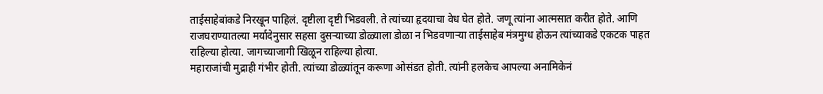ताईसाहेबांकडे निरखून पाहिलं. दृष्टीला दृष्टी भिडवली. ते त्यांच्या हृदयाचा वेध घेत होते. जणू त्यांना आत्मसात करीत होते. आणि राजघराण्यातल्या मर्यादेनुसार सहसा दुसऱ्याच्या डोळ्याला डोळा न भिडवणाऱ्या ताईसाहेब मंत्रमुग्ध होऊन त्यांच्याकडे एकटक पाहत राहिल्या होत्या. जागच्याजागी खिळून राहिल्या होत्या.
महाराजांची मुद्राही गंभीर होती. त्यांच्या डोळ्यांतून करूणा ओसंडत होती. त्यांनी हलकेच आपल्या अनामिकेनं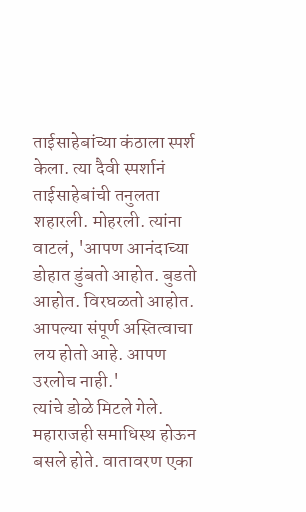ताईसाहेबांच्या कंठाला स्पर्श केला. त्या दैवी स्पर्शानं ताईसाहेबांची तनुलता शहारली. मोहरली. त्यांना वाटलं, 'आपण आनंदाच्या डोहात डुंबतो आहोत. बुडतो आहोत. विरघळतो आहोत. आपल्या संपूर्ण अस्तित्वाचा लय होतो आहे. आपण उरलोच नाही.'
त्यांचे डोळे मिटले गेले. महाराजही समाधिस्थ होऊन बसले होते. वातावरण एका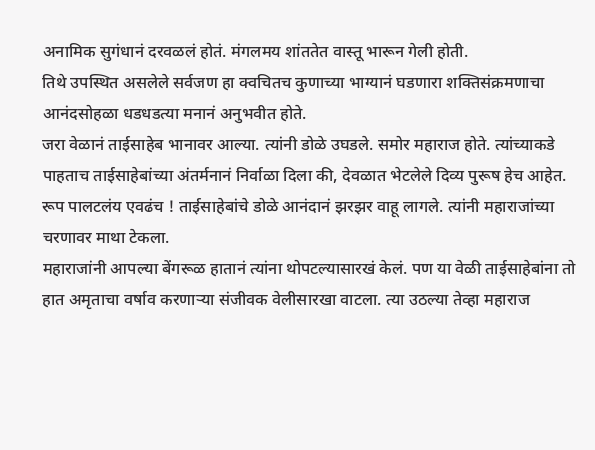अनामिक सुगंधानं दरवळलं होतं. मंगलमय शांततेत वास्तू भारून गेली होती.
तिथे उपस्थित असलेले सर्वजण हा क्वचितच कुणाच्या भाग्यानं घडणारा शक्तिसंक्रमणाचा आनंदसोहळा धडधडत्या मनानं अनुभवीत होते.
जरा वेळानं ताईसाहेब भानावर आल्या. त्यांनी डोळे उघडले. समोर महाराज होते. त्यांच्याकडे पाहताच ताईसाहेबांच्या अंतर्मनानं निर्वाळा दिला की, देवळात भेटलेले दिव्य पुरूष हेच आहेत. रूप पालटलंय एवढंच ! ताईसाहेबांचे डोळे आनंदानं झरझर वाहू लागले. त्यांनी महाराजांच्या चरणावर माथा टेकला.
महाराजांनी आपल्या बेंगरूळ हातानं त्यांना थोपटल्यासारखं केलं. पण या वेळी ताईसाहेबांना तो हात अमृताचा वर्षाव करणाऱ्या संजीवक वेलीसारखा वाटला. त्या उठल्या तेव्हा महाराज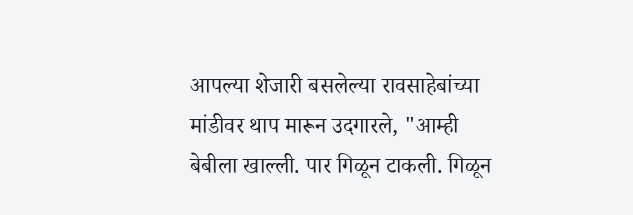आपल्या शेजारी बसलेल्या रावसाहेबांच्या मांडीवर थाप मारून उदगारले, "आम्ही बेबीला खाल्ली. पार गिळून टाकली. गिळून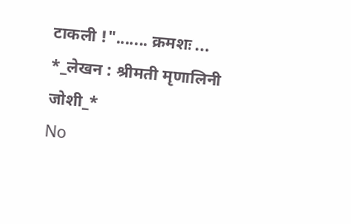टाकली !"....... क्रमशः ...
*_लेखन : श्रीमती मृणालिनी जोशी_*
No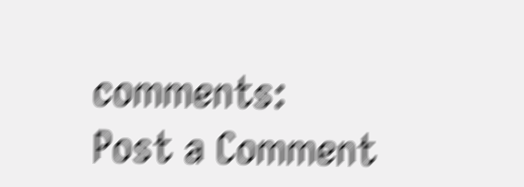comments:
Post a Comment